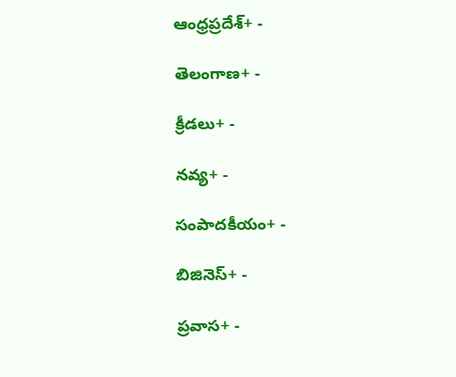ఆంధ్రప్రదేశ్+ -

తెలంగాణ+ -

క్రీడలు+ -

నవ్య+ -

సంపాదకీయం+ -

బిజినెస్+ -

ప్రవాస+ -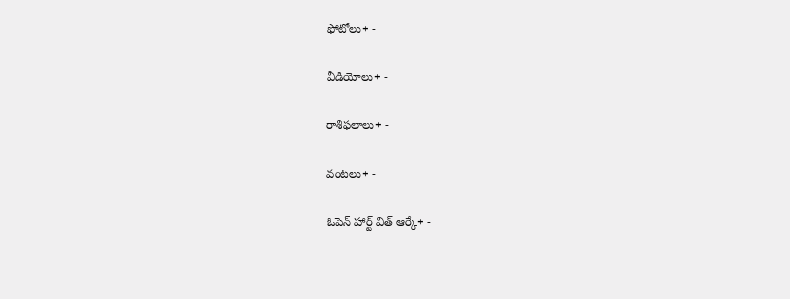ఫోటోలు+ -

వీడియోలు+ -

రాశిఫలాలు+ -

వంటలు+ -

ఓపెన్ హార్ట్ విత్ ఆర్కే+ -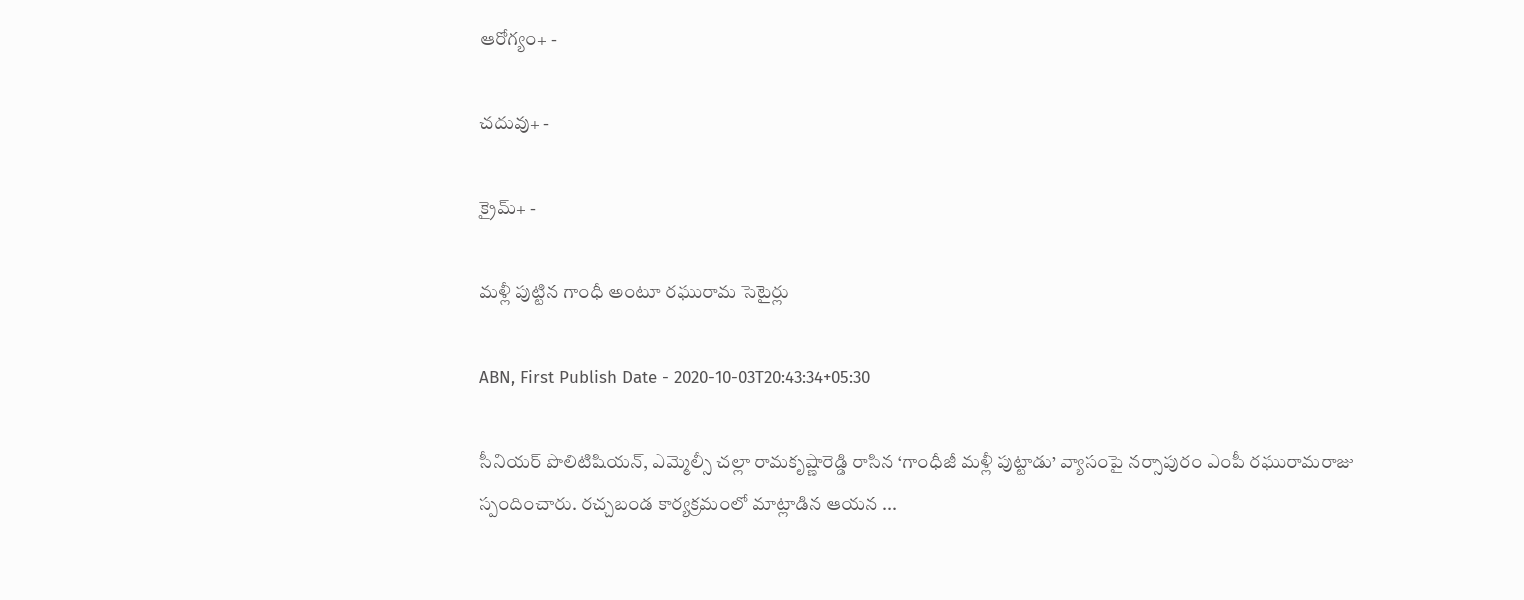ఆరోగ్యం+ -

చదువు+ -

క్రైమ్+ -

మళ్లీ పుట్టిన గాంధీ అంటూ రఘురామ సెటైర్లు

ABN, First Publish Date - 2020-10-03T20:43:34+05:30

సీనియర్ పొలిటిషియన్, ఎమ్మెల్సీ చల్లా రామకృష్ణారెడ్డి రాసిన ‘గాంధీజీ మళ్లీ పుట్టాడు’ వ్యాసంపై నర్సాపురం ఎంపీ రఘురామరాజు స్పందించారు. రచ్చబండ కార్యక్రమంలో మాట్లాడిన ఆయన ...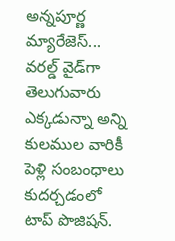అన్నపూర్ణ మ్యారేజెస్... వరల్డ్ వైడ్‌గా తెలుగువారు ఎక్కడున్నా అన్ని కులముల వారికీ పెళ్లి సంబంధాలు కుదర్చడంలో టాప్ పొజిషన్.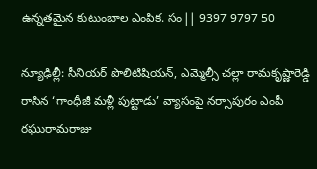ఉన్నతమైన కుటుంబాల ఎంపిక. సం|| 9397 9797 50

న్యూఢిల్లీ: సీనియర్ పొలిటిషియన్, ఎమ్మెల్సీ చల్లా రామకృష్ణారెడ్డి రాసిన ‘గాంధీజీ మళ్లీ పుట్టాడు’ వ్యాసంపై నర్సాపురం ఎంపీ రఘురామరాజు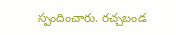స్పందించారు. రచ్చబండ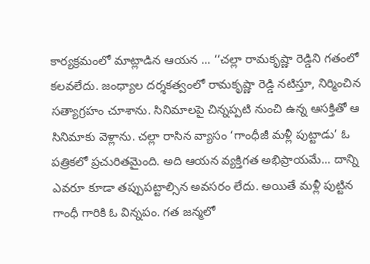కార్యక్రమంలో మాట్లాడిన ఆయన ... ‘‘చల్లా రామకృష్ణా రెడ్డిని గతంలో కలవలేదు. జంధ్యాల దర్శకత్వంలో రామకృష్ణా రెడ్డి నటిస్తూ, నిర్మించిన సత్యాగ్రహం చూశాను. సినిమాలపై చిన్నప్పటి నుంచి ఉన్న ఆసక్తితో ఆ సినిమాకు వెళ్లాను. చల్లా రాసిన వ్యాసం ‘గాంధీజీ మళ్లీ పుట్టాడు’ ఓ పత్రికలో ప్రచురితమైంది. అది ఆయన వ్యక్తిగత అభిప్రాయమే... దాన్ని ఎవరూ కూడా తప్పుపట్టాల్సిన అవసరం లేదు. అయితే మళ్లీ పుట్టిన గాంధీ గారికి ఓ విన్నపం. గత జన్మలో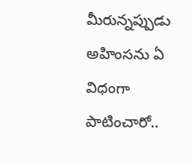మీరున్నప్పుడు అహింసను ఏ విధంగా పాటించారో..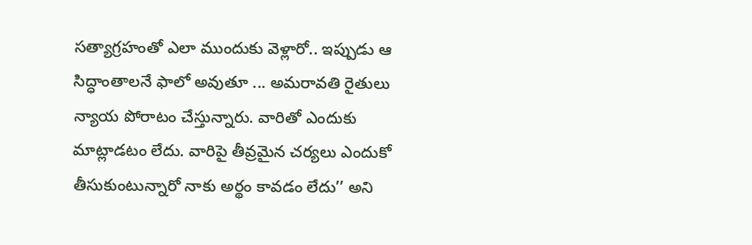సత్యాగ్రహంతో ఎలా ముందుకు వెళ్లారో.. ఇప్పుడు ఆ సిద్ధాంతాలనే ఫాలో అవుతూ ... అమరావతి రైతులు న్యాయ పోరాటం చేస్తున్నారు. వారితో ఎందుకు మాట్లాడటం లేదు. వారిపై తీవ్రమైన చర్యలు ఎందుకో తీసుకుంటున్నారో నాకు అర్థం కావడం లేదు’’ అని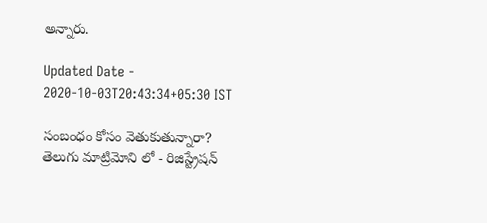అన్నారు.

Updated Date - 2020-10-03T20:43:34+05:30 IST

సంబంధం కోసం వెతుకుతున్నారా? తెలుగు మాట్రిమోని లో - రిజిస్ట్రేషన్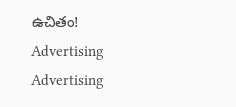ఉచితం!
Advertising
Advertising